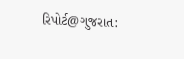રિપોર્ટ@ગુજરાત: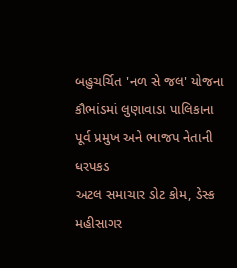બહુચર્ચિત 'નળ સે જલ' યોજના કૌભાંડમાં લુણાવાડા પાલિકાના પૂર્વ પ્રમુખ અને ભાજપ નેતાની ધરપકડ
અટલ સમાચાર ડોટ કોમ, ડેસ્ક
મહીસાગર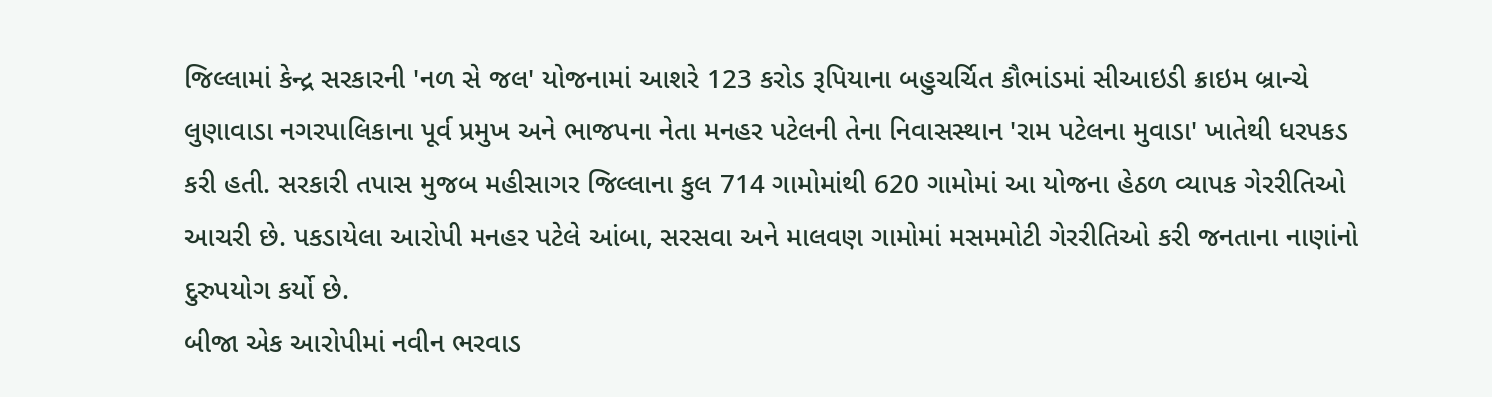જિલ્લામાં કેન્દ્ર સરકારની 'નળ સે જલ' યોજનામાં આશરે 123 કરોડ રૂપિયાના બહુચર્ચિત કૌભાંડમાં સીઆઇડી ક્રાઇમ બ્રાન્ચે લુણાવાડા નગરપાલિકાના પૂર્વ પ્રમુખ અને ભાજપના નેતા મનહર પટેલની તેના નિવાસસ્થાન 'રામ પટેલના મુવાડા' ખાતેથી ધરપકડ કરી હતી. સરકારી તપાસ મુજબ મહીસાગર જિલ્લાના કુલ 714 ગામોમાંથી 620 ગામોમાં આ યોજના હેઠળ વ્યાપક ગેરરીતિઓ આચરી છે. પકડાયેલા આરોપી મનહર પટેલે આંબા, સરસવા અને માલવણ ગામોમાં મસમમોટી ગેરરીતિઓ કરી જનતાના નાણાંનો દુરુપયોગ કર્યો છે.
બીજા એક આરોપીમાં નવીન ભરવાડ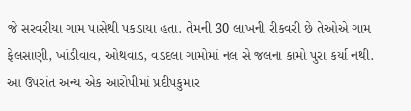જે સરવરીયા ગામ પાસેથી પકડાયા હતા. તેમની 30 લાખની રીકવરી છે તેઓએ ગામ ફેલસાણી, ખાંડીવાવ, ઓથવાડ, વડદલા ગામોમાં નલ સે જલના કામો પુરા કર્યા નથી. આ ઉપરાંત અન્ય એક આરોપીમાં પ્રદીપકુમાર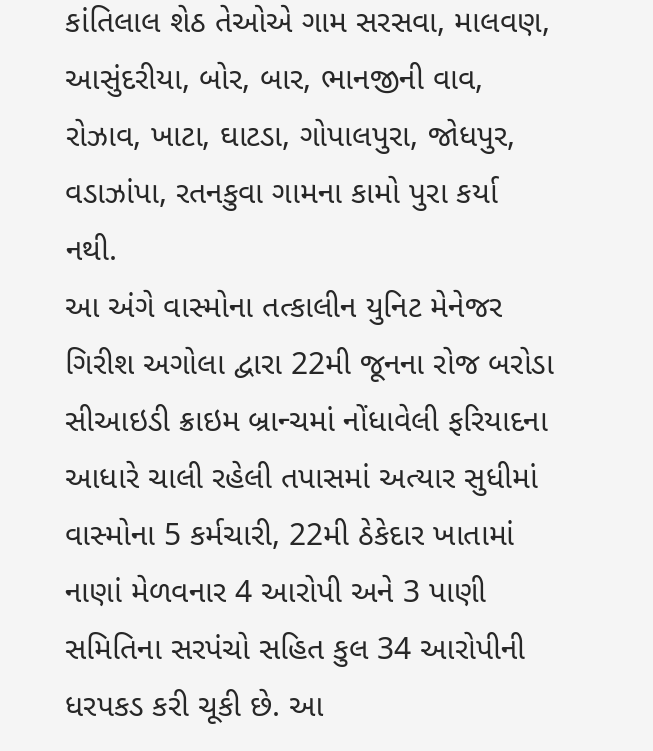કાંતિલાલ શેઠ તેઓએ ગામ સરસવા, માલવણ, આસુંદરીયા, બોર, બાર, ભાનજીની વાવ, રોઝાવ, ખાટા, ઘાટડા, ગોપાલપુરા, જોધપુર, વડાઝાંપા, રતનકુવા ગામના કામો પુરા કર્યા નથી.
આ અંગે વાસ્મોના તત્કાલીન યુનિટ મેનેજર ગિરીશ અગોલા દ્વારા 22મી જૂનના રોજ બરોડા સીઆઇડી ક્રાઇમ બ્રાન્ચમાં નોંધાવેલી ફરિયાદના આધારે ચાલી રહેલી તપાસમાં અત્યાર સુધીમાં વાસ્મોના 5 કર્મચારી, 22મી ઠેકેદાર ખાતામાં નાણાં મેળવનાર 4 આરોપી અને 3 પાણી સમિતિના સરપંચો સહિત કુલ 34 આરોપીની ધરપકડ કરી ચૂકી છે. આ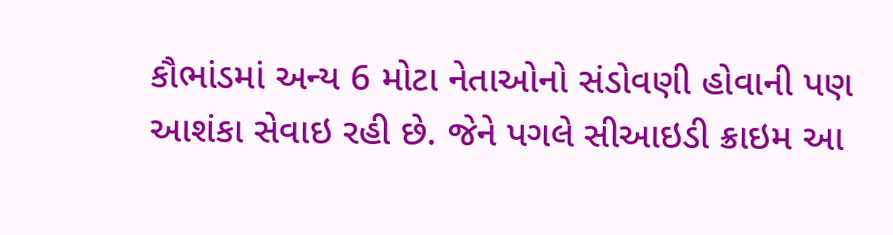કૌભાંડમાં અન્ય 6 મોટા નેતાઓનો સંડોવણી હોવાની પણ આશંકા સેવાઇ રહી છે. જેને પગલે સીઆઇડી ક્રાઇમ આ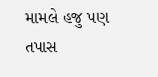મામલે હજુ પણ તપાસ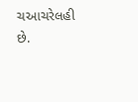ચઆચરેલહી છે.